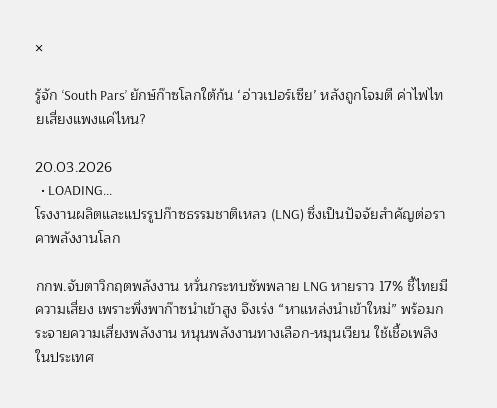×

รู้จัก ‘South Pars’ ยักษ์ก๊าซโลกใต้ก้น ‘อ่าวเปอร์เซีย’ หลังถูกโจมตี ค่าไฟไทยเสี่ยงแพงแค่ไหน?

20.03.2026
  • LOADING...
โรงงานผลิตและแปรรูปก๊าซธรรมชาติเหลว (LNG) ซึ่งเป็นปัจจัยสำคัญต่อราคาพลังงานโลก

กกพ.จับตาวิกฤตพลังงาน หวั่นกระทบซัพพลาย LNG หายราว 17% ชี้ไทยมีความเสี่ยง เพราะพึ่งพาก๊าซนำเข้าสูง จึงเร่ง “หาแหล่งนำเข้าใหม่” พร้อมกระจายความเสี่ยงพลังงาน หนุนพลังงานทางเลือก-หมุนเวียน ใช้เชื้อเพลิงในประเทศ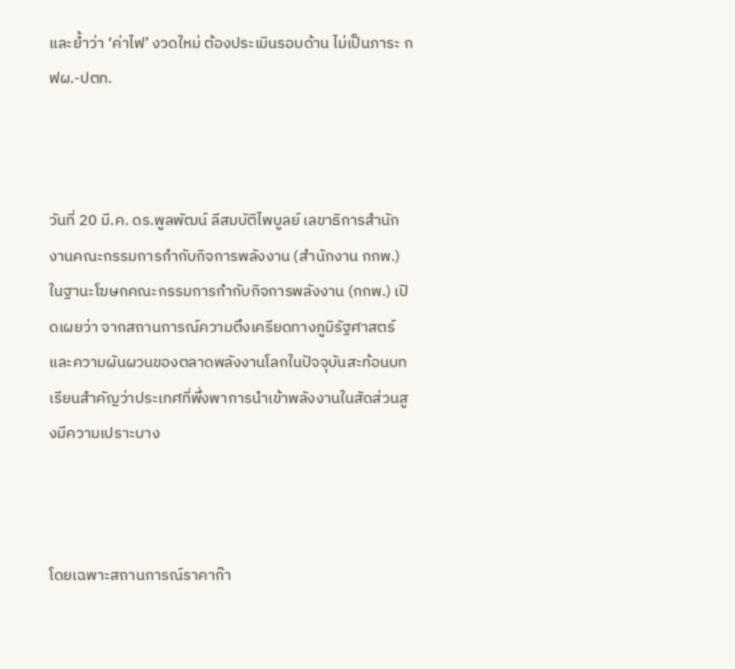และย้ำว่า ‘ค่าไฟ’ งวดใหม่ ต้องประเมินรอบด้าน ไม่เป็นภาระ กฟผ.-ปตท.



วันที่ 20 มี.ค. ดร.พูลพัฒน์ ลีสมบัติไพบูลย์ เลขาธิการสำนักงานคณะกรรมการกำกับกิจการพลังงาน (สำนักงาน กกพ.) ในฐานะโฆษกคณะกรรมการกำกับกิจการพลังงาน (กกพ.) เปิดเผยว่า จากสถานการณ์ความตึงเครียดทางภูมิรัฐศาสตร์และความผันผวนของตลาดพลังงานโลกในปัจจุบันสะท้อนบทเรียนสำคัญว่าประเทศที่พึ่งพาการนำเข้าพลังงานในสัดส่วนสูงมีความเปราะบาง



โดยเฉพาะสถานการณ์ราคาก๊า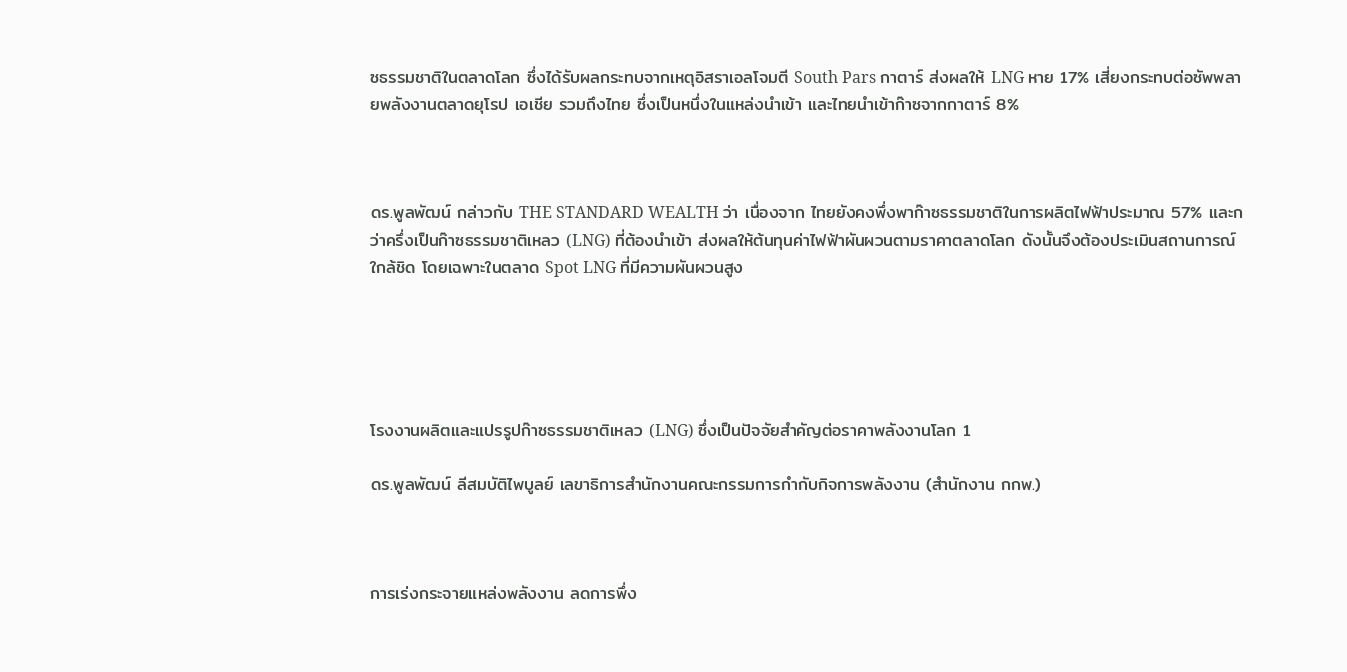ซธรรมชาติในตลาดโลก ซึ่งได้รับผลกระทบจากเหตุอิสราเอลโจมตี South Pars กาตาร์ ส่งผลให้ LNG หาย 17% เสี่ยงกระทบต่อซัพพลายพลังงานตลาดยุโรป เอเชีย รวมถึงไทย ซึ่งเป็นหนึ่งในแหล่งนำเข้า และไทยนำเข้าก๊าซจากกาตาร์ 8%



ดร.พูลพัฒน์ กล่าวกับ THE STANDARD WEALTH ว่า เนื่องจาก ไทยยังคงพึ่งพาก๊าซธรรมชาติในการผลิตไฟฟ้าประมาณ 57% และกว่าครึ่งเป็นก๊าซธรรมชาติเหลว (LNG) ที่ต้องนำเข้า ส่งผลให้ต้นทุนค่าไฟฟ้าผันผวนตามราคาตลาดโลก ดังนั้นจึงต้องประเมินสถานการณ์ใกล้ชิด โดยเฉพาะในตลาด Spot LNG ที่มีความผันผวนสูง





โรงงานผลิตและแปรรูปก๊าซธรรมชาติเหลว (LNG) ซึ่งเป็นปัจจัยสำคัญต่อราคาพลังงานโลก 1

ดร.พูลพัฒน์ ลีสมบัติไพบูลย์ เลขาธิการสำนักงานคณะกรรมการกำกับกิจการพลังงาน (สำนักงาน กกพ.)



การเร่งกระจายแหล่งพลังงาน ลดการพึ่ง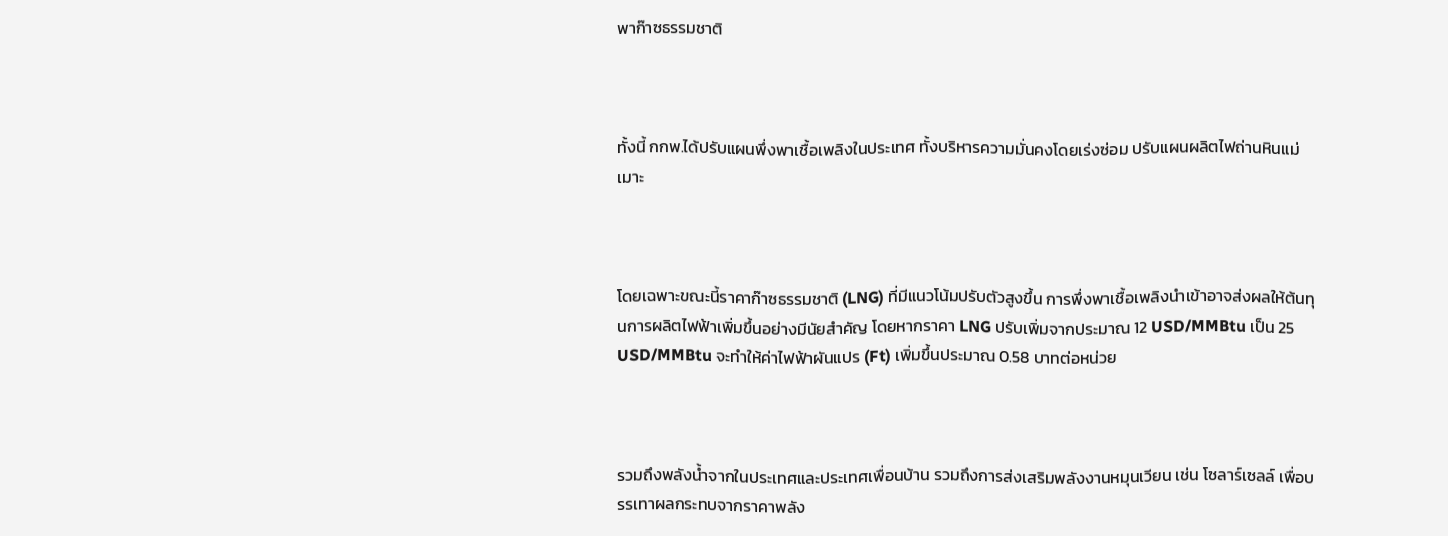พาก๊าซธรรมชาติ



ทั้งนี้ กกพ.ได้ปรับแผนพึ่งพาเชื้อเพลิงในประเทศ ทั้งบริหารความมั่นคงโดยเร่งซ่อม ปรับแผนผลิตไฟถ่านหินแม่เมาะ



โดยเฉพาะขณะนี้ราคาก๊าซธรรมชาติ (LNG) ที่มีแนวโน้มปรับตัวสูงขึ้น การพึ่งพาเชื้อเพลิงนำเข้าอาจส่งผลให้ต้นทุนการผลิตไฟฟ้าเพิ่มขึ้นอย่างมีนัยสำคัญ โดยหากราคา LNG ปรับเพิ่มจากประมาณ 12 USD/MMBtu เป็น 25 USD/MMBtu จะทำให้ค่าไฟฟ้าผันแปร (Ft) เพิ่มขึ้นประมาณ 0.58 บาทต่อหน่วย



รวมถึงพลังน้ำจากในประเทศและประเทศเพื่อนบ้าน รวมถึงการส่งเสริมพลังงานหมุนเวียน เช่น โซลาร์เซลล์ เพื่อบรรเทาผลกระทบจากราคาพลัง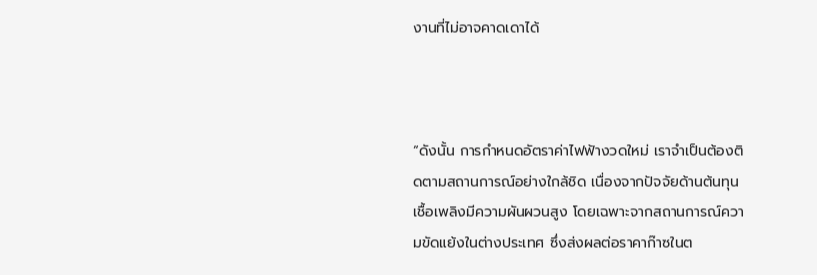งานที่ไม่อาจคาดเดาได้



“ดังนั้น การกำหนดอัตราค่าไฟฟ้างวดใหม่ เราจำเป็นต้องติดตามสถานการณ์อย่างใกล้ชิด เนื่องจากปัจจัยด้านต้นทุนเชื้อเพลิงมีความผันผวนสูง โดยเฉพาะจากสถานการณ์ความขัดแย้งในต่างประเทศ ซึ่งส่งผลต่อราคาก๊าซในต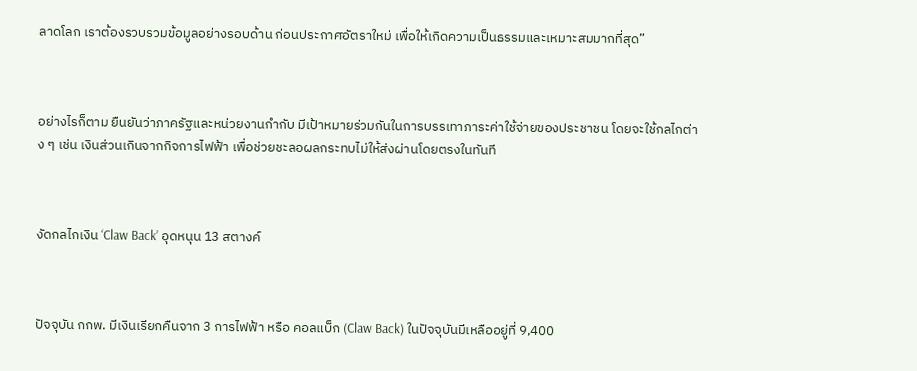ลาดโลก เราต้องรวบรวมข้อมูลอย่างรอบด้าน ก่อนประกาศอัตราใหม่ เพื่อให้เกิดความเป็นธรรมและเหมาะสมมากที่สุด”



อย่างไรก็ตาม ยืนยันว่าภาครัฐและหน่วยงานกำกับ มีเป้าหมายร่วมกันในการบรรเทาภาระค่าใช้จ่ายของประชาชน โดยจะใช้กลไกต่าง ๆ เช่น เงินส่วนเกินจากกิจการไฟฟ้า เพื่อช่วยชะลอผลกระทบไม่ให้ส่งผ่านโดยตรงในทันที



งัดกลไกเงิน ‘Claw Back’ อุดหนุน 13 สตางค์



ปัจจุบัน กกพ. มีเงินเรียกคืนจาก 3 การไฟฟ้า หรือ คอลแบ็ก (Claw Back) ในปัจจุบันมีเหลืออยู่ที่ 9,400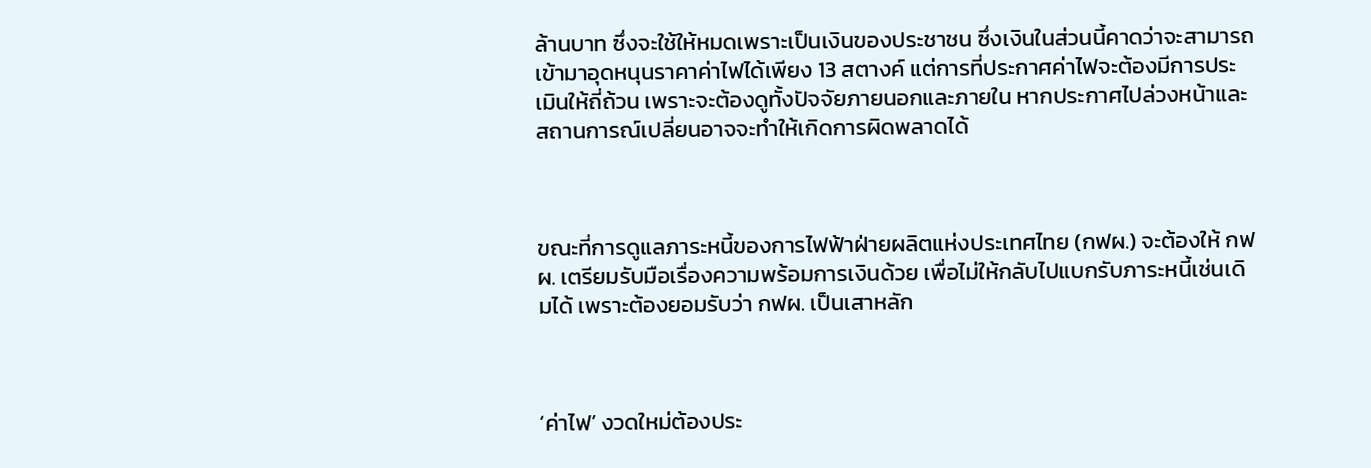ล้านบาท ซึ่งจะใช้ให้หมดเพราะเป็นเงินของประชาชน ซึ่งเงินในส่วนนี้คาดว่าจะสามารถเข้ามาอุดหนุนราคาค่าไฟได้เพียง 13 สตางค์ แต่การที่ประกาศค่าไฟจะต้องมีการประเมินให้ถี่ถ้วน เพราะจะต้องดูทั้งปัจจัยภายนอกและภายใน หากประกาศไปล่วงหน้าและสถานการณ์เปลี่ยนอาจจะทำให้เกิดการผิดพลาดได้



ขณะที่การดูแลภาระหนี้ของการไฟฟ้าฝ่ายผลิตแห่งประเทศไทย (กฟผ.) จะต้องให้ กฟผ. เตรียมรับมือเรื่องความพร้อมการเงินด้วย เพื่อไม่ให้กลับไปแบกรับภาระหนี้เช่นเดิมได้ เพราะต้องยอมรับว่า กฟผ. เป็นเสาหลัก



‘ค่าไฟ’ งวดใหม่ต้องประ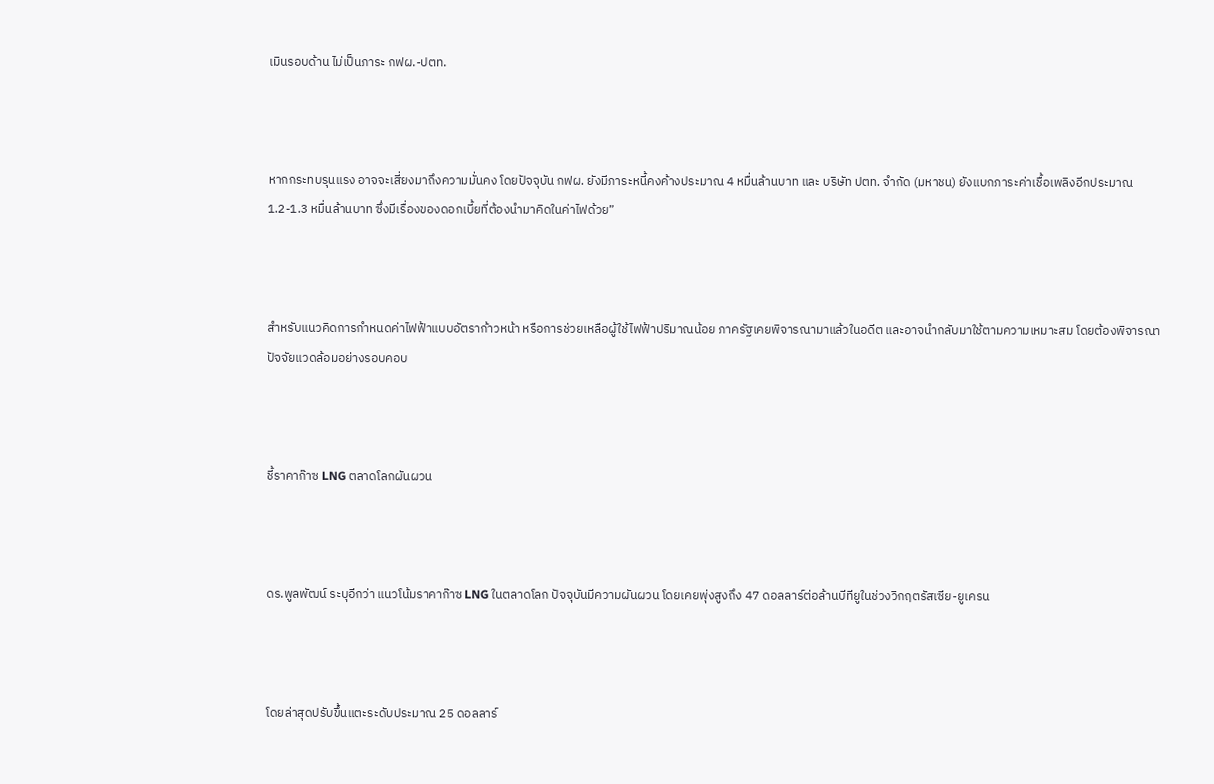เมินรอบด้าน ไม่เป็นภาระ กฟผ.-ปตท.



หากกระทบรุนแรง อาจจะเสี่ยงมาถึงความมั่นคง โดยปัจจุบัน กฟผ. ยังมีภาระหนี้คงค้างประมาณ 4 หมื่นล้านบาท และ บริษัท ปตท. จำกัด (มหาชน) ยังแบกภาระค่าเชื้อเพลิงอีกประมาณ 1.2-1.3 หมื่นล้านบาท ซึ่งมีเรื่องของดอกเบี้ยที่ต้องนำมาคิดในค่าไฟด้วย”



สำหรับแนวคิดการกำหนดค่าไฟฟ้าแบบอัตราก้าวหน้า หรือการช่วยเหลือผู้ใช้ไฟฟ้าปริมาณน้อย ภาครัฐเคยพิจารณามาแล้วในอดีต และอาจนำกลับมาใช้ตามความเหมาะสม โดยต้องพิจารณาปัจจัยแวดล้อมอย่างรอบคอบ



ชี้ราคาก๊าซ LNG ตลาดโลกผันผวน



ดร.พูลพัฒน์ ระบุอีกว่า แนวโน้มราคาก๊าซ LNG ในตลาดโลก ปัจจุบันมีความผันผวน โดยเคยพุ่งสูงถึง 47 ดอลลาร์ต่อล้านบีทียูในช่วงวิกฤตรัสเซีย-ยูเครน



โดยล่าสุดปรับขึ้นแตะระดับประมาณ 25 ดอลลาร์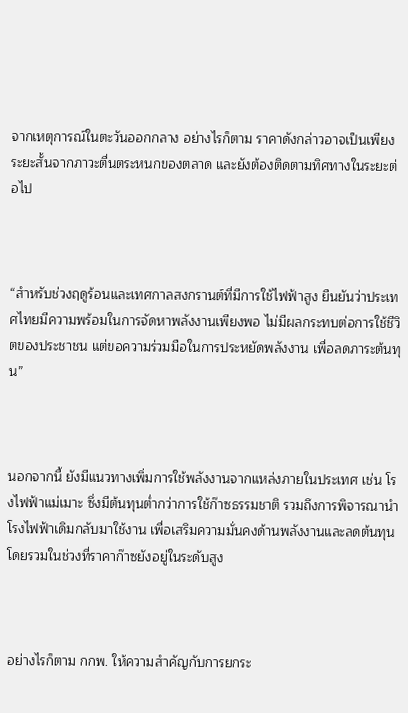จากเหตุการณ์ในตะวันออกกลาง อย่างไรก็ตาม ราคาดังกล่าวอาจเป็นเพียงระยะสั้นจากภาวะตื่นตระหนกของตลาด และยังต้องติดตามทิศทางในระยะต่อไป



“สำหรับช่วงฤดูร้อนและเทศกาลสงกรานต์ที่มีการใช้ไฟฟ้าสูง ยืนยันว่าประเทศไทยมีความพร้อมในการจัดหาพลังงานเพียงพอ ไม่มีผลกระทบต่อการใช้ชีวิตของประชาชน แต่ขอความร่วมมือในการประหยัดพลังงาน เพื่อลดภาระต้นทุน”



นอกจากนี้ ยังมีแนวทางเพิ่มการใช้พลังงานจากแหล่งภายในประเทศ เช่น โรงไฟฟ้าแม่เมาะ ซึ่งมีต้นทุนต่ำกว่าการใช้ก๊าซธรรมชาติ รวมถึงการพิจารณานำโรงไฟฟ้าเดิมกลับมาใช้งาน เพื่อเสริมความมั่นคงด้านพลังงานและลดต้นทุนโดยรวมในช่วงที่ราคาก๊าซยังอยู่ในระดับสูง



อย่างไรก็ตาม กกพ. ให้ความสำคัญกับการยกระ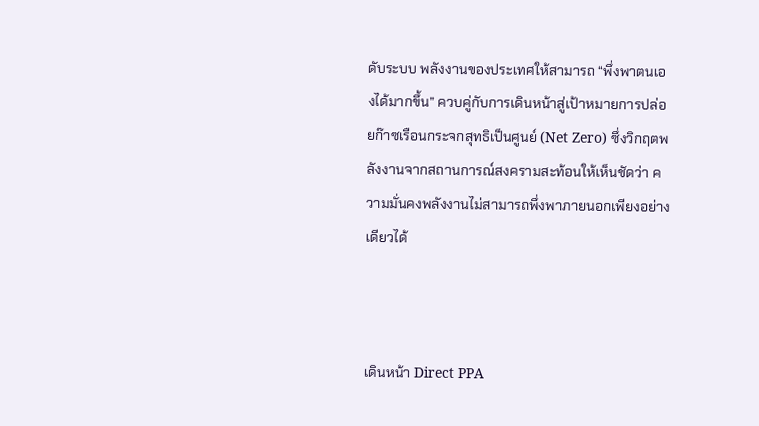ดับระบบ พลังงานของประเทศให้สามารถ “พึ่งพาตนเองได้มากขึ้น” ควบคู่กับการเดินหน้าสู่เป้าหมายการปล่อยก๊าซเรือนกระจกสุทธิเป็นศูนย์ (Net Zero) ซึ่งวิกฤตพลังงานจากสถานการณ์สงครามสะท้อนให้เห็นชัดว่า ความมั่นคงพลังงานไม่สามารถพึ่งพาภายนอกเพียงอย่างเดียวได้



เดินหน้า Direct PPA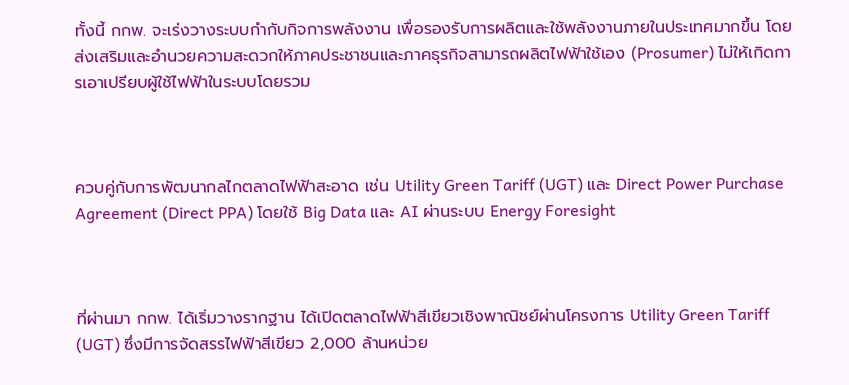ทั้งนี้ กกพ. จะเร่งวางระบบกำกับกิจการพลังงาน เพื่อรองรับการผลิตและใช้พลังงานภายในประเทศมากขึ้น โดยส่งเสริมและอำนวยความสะดวกให้ภาคประชาชนและภาคธุรกิจสามารถผลิตไฟฟ้าใช้เอง (Prosumer) ไม่ให้เกิดการเอาเปรียบผู้ใช้ไฟฟ้าในระบบโดยรวม



ควบคู่กับการพัฒนากลไกตลาดไฟฟ้าสะอาด เช่น Utility Green Tariff (UGT) และ Direct Power Purchase Agreement (Direct PPA) โดยใช้ Big Data และ AI ผ่านระบบ Energy Foresight



ที่ผ่านมา กกพ. ได้เริ่มวางรากฐาน ได้เปิดตลาดไฟฟ้าสีเขียวเชิงพาณิชย์ผ่านโครงการ Utility Green Tariff (UGT) ซึ่งมีการจัดสรรไฟฟ้าสีเขียว 2,000 ล้านหน่วย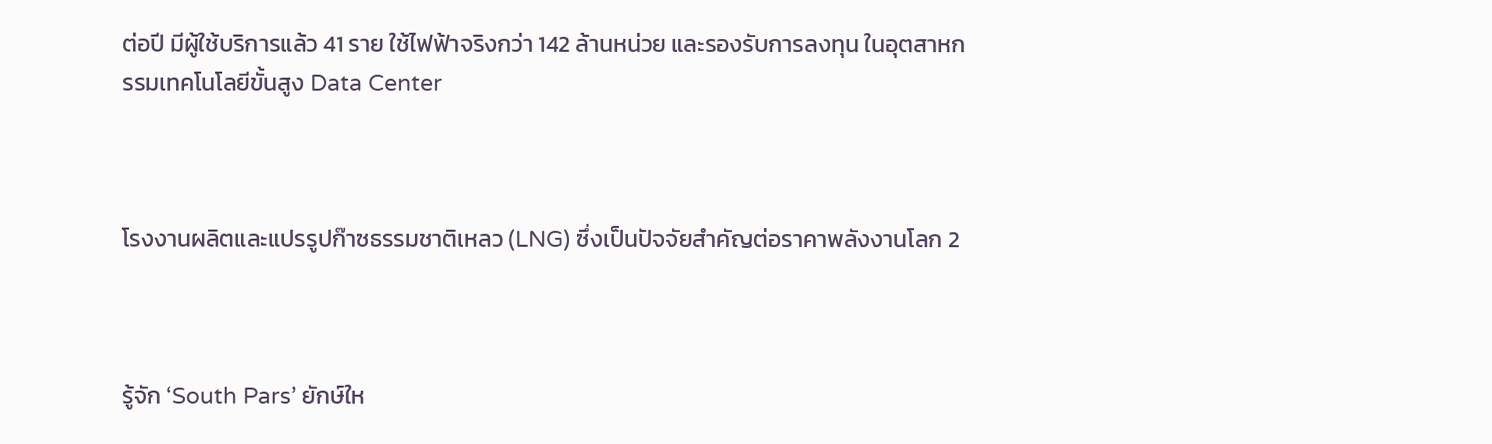ต่อปี มีผู้ใช้บริการแล้ว 41 ราย ใช้ไฟฟ้าจริงกว่า 142 ล้านหน่วย และรองรับการลงทุน ในอุตสาหกรรมเทคโนโลยีขั้นสูง Data Center



โรงงานผลิตและแปรรูปก๊าซธรรมชาติเหลว (LNG) ซึ่งเป็นปัจจัยสำคัญต่อราคาพลังงานโลก 2



รู้จัก ‘South Pars’ ยักษ์ให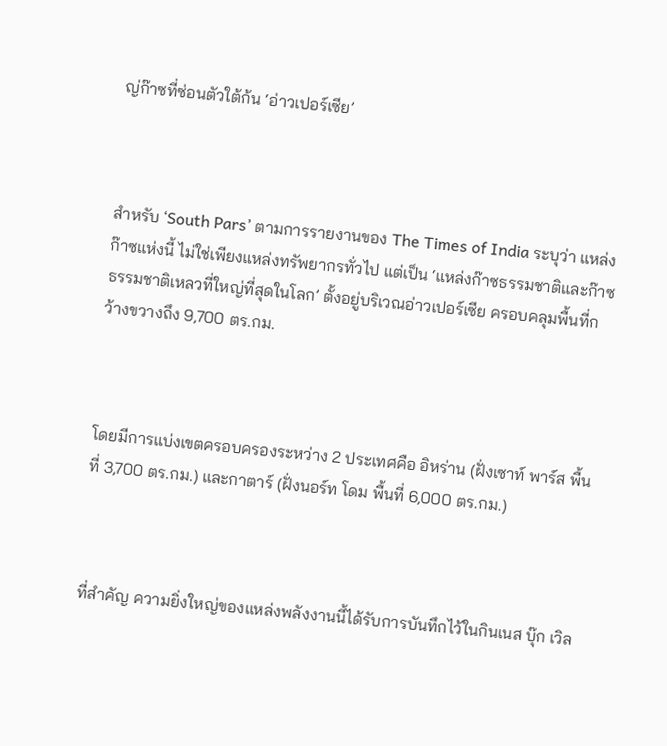ญ่ก๊าซที่ซ่อนตัวใต้ก้น ‘อ่าวเปอร์เซีย’



สำหรับ ‘South Pars’ ตามการรายงานของ The Times of India ระบุว่า แหล่งก๊าซแห่งนี้ ไม่ใช่เพียงแหล่งทรัพยากรทั่วไป แต่เป็น ‘แหล่งก๊าซธรรมชาติและก๊าซธรรมชาติเหลวที่ใหญ่ที่สุดในโลก’ ตั้งอยู่บริเวณอ่าวเปอร์เซีย ครอบคลุมพื้นที่กว้างขวางถึง 9,700 ตร.กม.



โดยมีการแบ่งเขตครอบครองระหว่าง 2 ประเทศคือ อิหร่าน (ฝั่งเซาท์ พาร์ส พื้นที่ 3,700 ตร.กม.) และกาตาร์ (ฝั่งนอร์ท โดม พื้นที่ 6,000 ตร.กม.)



ที่สำคัญ ความยิ่งใหญ่ของแหล่งพลังงานนี้ได้รับการบันทึกไว้ในกินเนส บุ๊ก เวิล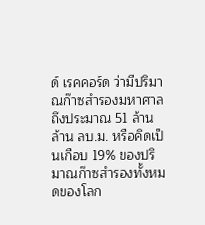ด์ เรคคอร์ด ว่ามีปริมาณก๊าซสำรองมหาศาลถึงประมาณ 51 ล้านล้าน ลบ.ม. หรือคิดเป็นเกือบ 19% ของปริมาณก๊าซสำรองทั้งหมดของโลก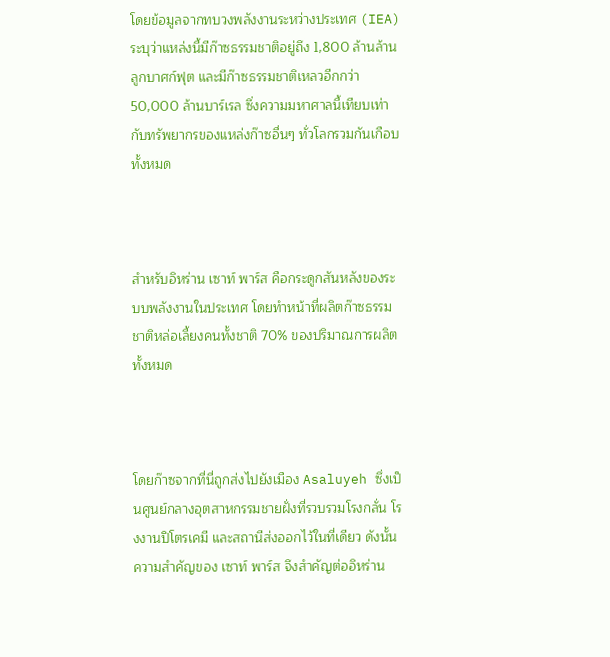โดยข้อมูลจากทบวงพลังงานระหว่างประเทศ (IEA) ระบุว่าแหล่งนี้มีก๊าซธรรมชาติอยู่ถึง 1,800 ล้านล้านลูกบาศก์ฟุต และมีก๊าซธรรมชาติเหลวอีกกว่า 50,000 ล้านบาร์เรล ซึ่งความมหาศาลนี้เทียบเท่ากับทรัพยากรของแหล่งก๊าซอื่นๆ ทั่วโลกรวมกันเกือบทั้งหมด



สำหรับอิหร่าน เซาท์ พาร์ส คือกระดูกสันหลังของระบบพลังงานในประเทศ โดยทำหน้าที่ผลิตก๊าซธรรมชาติหล่อเลี้ยงคนทั้งชาติ 70% ของปริมาณการผลิตทั้งหมด



โดยก๊าซจากที่นี่ถูกส่งไปยังเมือง Asaluyeh ซึ่งเป็นศูนย์กลางอุตสาหกรรมชายฝั่งที่รวบรวมโรงกลั่น โรงงานปิโตรเคมี และสถานีส่งออกไว้ในที่เดียว ดังนั้น ความสำคัญของ เซาท์ พาร์ส จึงสำคัญต่ออิหร่าน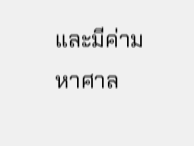และมีค่ามหาศาล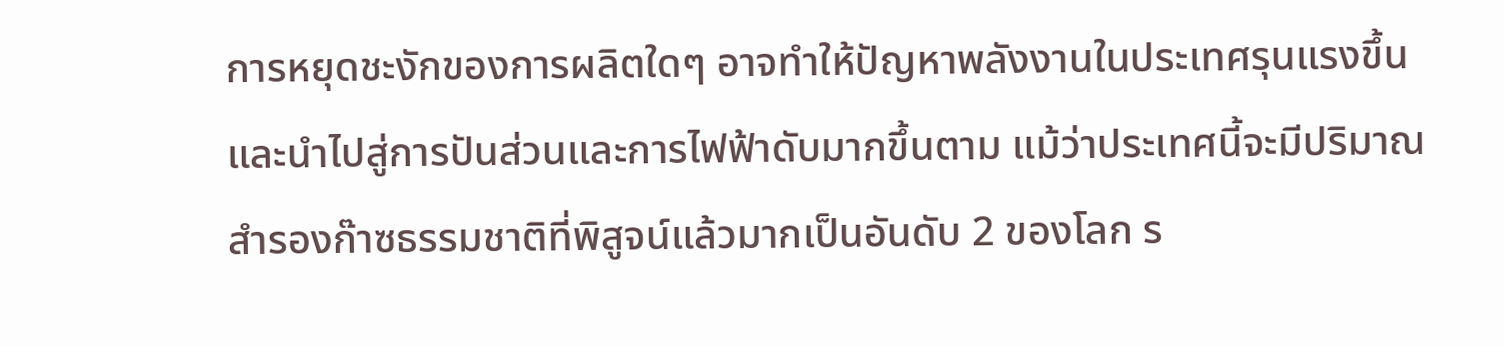การหยุดชะงักของการผลิตใดๆ อาจทำให้ปัญหาพลังงานในประเทศรุนแรงขึ้น และนำไปสู่การปันส่วนและการไฟฟ้าดับมากขึ้นตาม แม้ว่าประเทศนี้จะมีปริมาณสำรองก๊าซธรรมชาติที่พิสูจน์แล้วมากเป็นอันดับ 2 ของโลก ร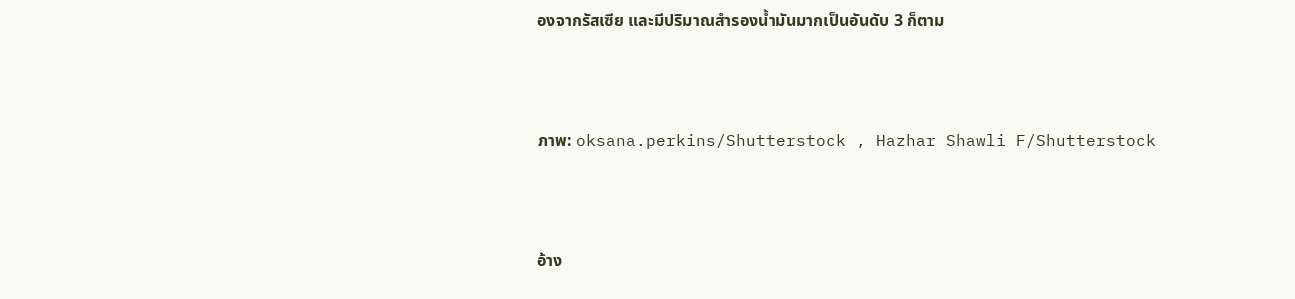องจากรัสเซีย และมีปริมาณสำรองน้ำมันมากเป็นอันดับ 3 ก็ตาม



ภาพ: oksana.perkins/Shutterstock , Hazhar Shawli F/Shutterstock



อ้าง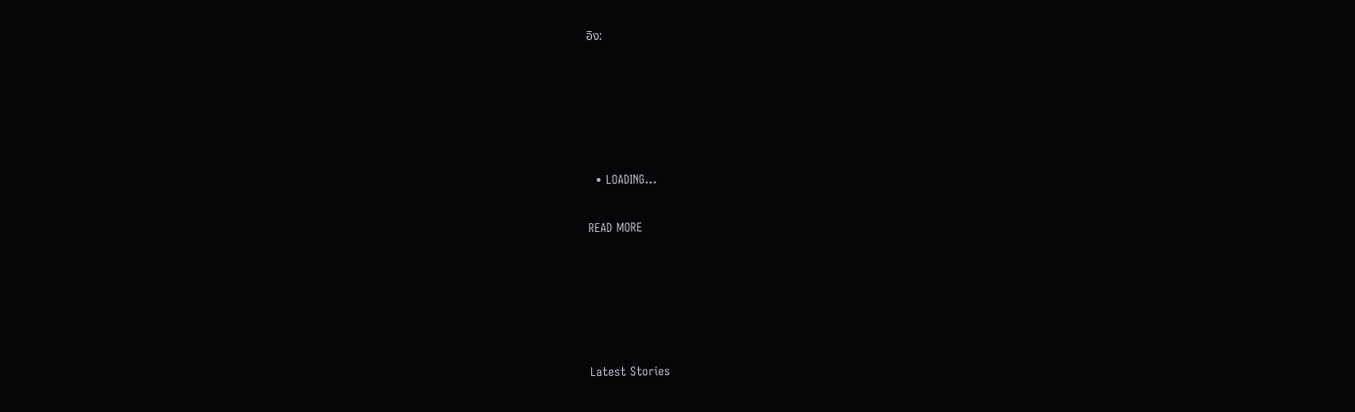อิง:





  • LOADING...

READ MORE





Latest Stories